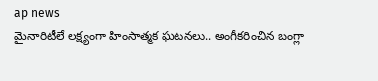ap news
మైనారిటీలే లక్ష్యంగా హింసాత్మక ఘటనలు.. అంగీకరించిన బంగ్లా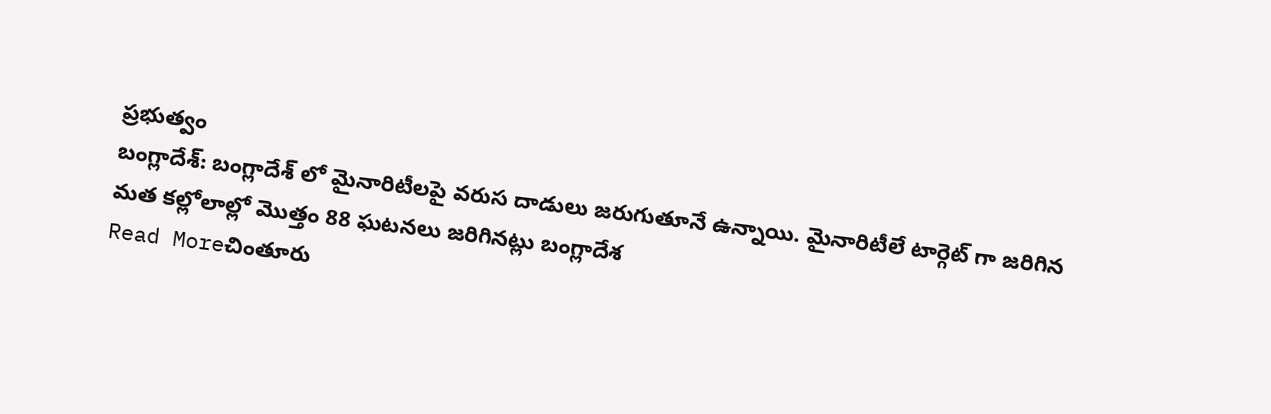ప్రభుత్వం
బంగ్లాదేశ్: బంగ్లాదేశ్ లో మైనారిటీలపై వరుస దాడులు జరుగుతూనే ఉన్నాయి. మైనారిటీలే టార్గెట్ గా జరిగిన మత కల్లోలాల్లో మొత్తం 88 ఘటనలు జరిగినట్లు బంగ్లాదేశ
Read Moreచింతూరు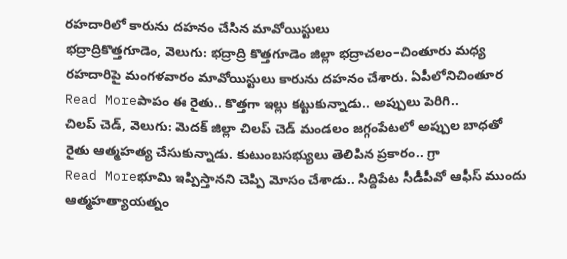రహదారిలో కారును దహనం చేసిన మావోయిస్టులు
భద్రాద్రికొత్తగూడెం, వెలుగు: భద్రాద్రి కొత్తగూడెం జిల్లా భద్రాచలం–చింతూరు మధ్య రహదారిపై మంగళవారం మావోయిస్టులు కారును దహనం చేశారు. ఏపీలోనిచింతూర
Read Moreపాపం ఈ రైతు.. కొత్తగా ఇల్లు కట్టుకున్నాడు.. అప్పులు పెరిగి..
చిలప్ చెడ్, వెలుగు: మెదక్ జిల్లా చిలప్ చెడ్ మండలం జగ్గంపేటలో అప్పుల బాధతో రైతు ఆత్మహత్య చేసుకున్నాడు. కుటుంబసభ్యులు తెలిపిన ప్రకారం.. గ్రా
Read Moreభూమి ఇప్పిస్తానని చెప్పి మోసం చేశాడు.. సిద్దిపేట సీడీపీవో ఆఫీస్ ముందు ఆత్మహత్యాయత్నం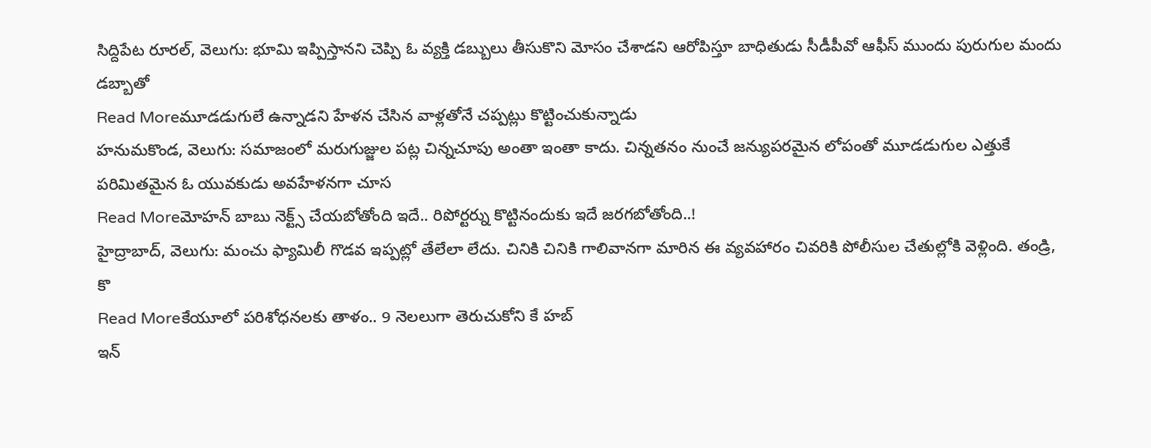సిద్దిపేట రూరల్, వెలుగు: భూమి ఇప్పిస్తానని చెప్పి ఓ వ్యక్తి డబ్బులు తీసుకొని మోసం చేశాడని ఆరోపిస్తూ బాధితుడు సీడీపీవో ఆఫీస్ ముందు పురుగుల మందు డబ్బాతో
Read Moreమూడడుగులే ఉన్నాడని హేళన చేసిన వాళ్లతోనే చప్పట్లు కొట్టించుకున్నాడు
హనుమకొండ, వెలుగు: సమాజంలో మరుగుజ్జుల పట్ల చిన్నచూపు అంతా ఇంతా కాదు. చిన్నతనం నుంచే జన్యుపరమైన లోపంతో మూడడుగుల ఎత్తుకే పరిమితమైన ఓ యువకుడు అవహేళనగా చూస
Read Moreమోహన్ బాబు నెక్ట్స్ చేయబోతోంది ఇదే.. రిపోర్టర్ను కొట్టినందుకు ఇదే జరగబోతోంది..!
హైద్రాబాద్, వెలుగు: మంచు ఫ్యామిలీ గొడవ ఇప్పట్లో తేలేలా లేదు. చినికి చినికి గాలివానగా మారిన ఈ వ్యవహారం చివరికి పోలీసుల చేతుల్లోకి వెళ్లింది. తండ్రి, కొ
Read Moreకేయూలో పరిశోధనలకు తాళం.. 9 నెలలుగా తెరుచుకోని కే హబ్
ఇన్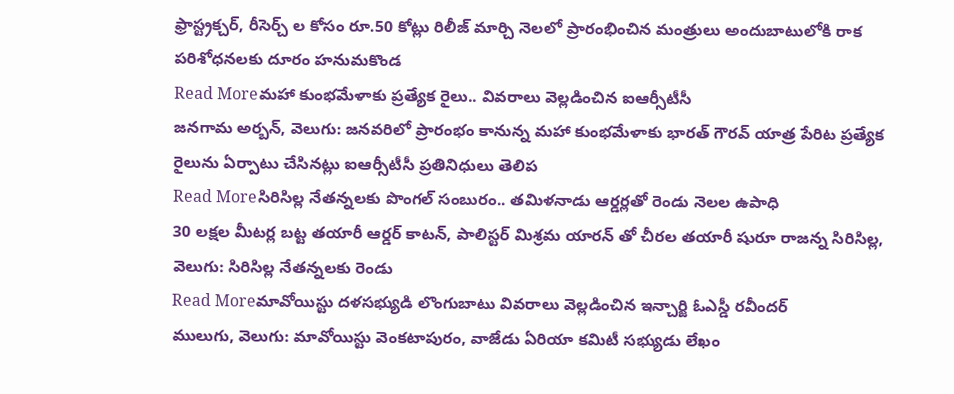ఫ్రాస్ట్రక్చర్, రీసెర్చ్ ల కోసం రూ.50 కోట్లు రిలీజ్ మార్చి నెలలో ప్రారంభించిన మంత్రులు అందుబాటులోకి రాక పరిశోధనలకు దూరం హనుమకొండ
Read Moreమహా కుంభమేళాకు ప్రత్యేక రైలు.. వివరాలు వెల్లడించిన ఐఆర్సీటీసీ
జనగామ అర్బన్, వెలుగు: జనవరిలో ప్రారంభం కానున్న మహా కుంభమేళాకు భారత్ గౌరవ్ యాత్ర పేరిట ప్రత్యేక రైలును ఏర్పాటు చేసినట్లు ఐఆర్సీటీసీ ప్రతినిధులు తెలిప
Read Moreసిరిసిల్ల నేతన్నలకు పొంగల్ సంబురం.. తమిళనాడు ఆర్డర్లతో రెండు నెలల ఉపాధి
30 లక్షల మీటర్ల బట్ట తయారీ ఆర్డర్ కాటన్, పాలిస్టర్ మిశ్రమ యారన్ తో చీరల తయారీ షురూ రాజన్న సిరిసిల్ల, వెలుగు: సిరిసిల్ల నేతన్నలకు రెండు
Read Moreమావోయిస్టు దళసభ్యుడి లొంగుబాటు వివరాలు వెల్లడించిన ఇన్చార్జి ఓఎస్డీ రవీందర్
ములుగు, వెలుగు: మావోయిస్టు వెంకటాపురం, వాజేడు ఏరియా కమిటీ సభ్యుడు లేఖం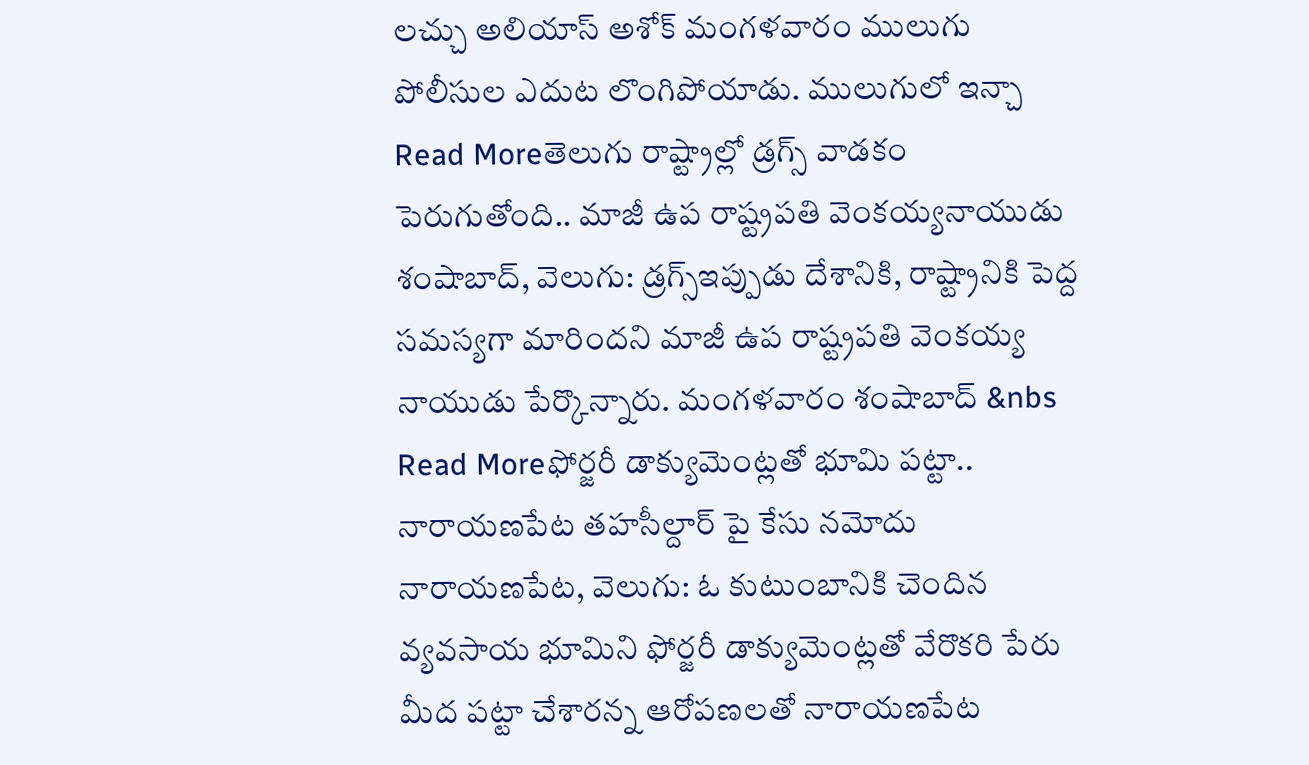లచ్చు అలియాస్ అశోక్ మంగళవారం ములుగు పోలీసుల ఎదుట లొంగిపోయాడు. ములుగులో ఇన్చా
Read Moreతెలుగు రాష్ట్రాల్లో డ్రగ్స్ వాడకం పెరుగుతోంది.. మాజీ ఉప రాష్ట్రపతి వెంకయ్యనాయుడు
శంషాబాద్, వెలుగు: డ్రగ్స్ఇప్పుడు దేశానికి, రాష్ట్రానికి పెద్ద సమస్యగా మారిందని మాజీ ఉప రాష్ట్రపతి వెంకయ్య నాయుడు పేర్కొన్నారు. మంగళవారం శంషాబాద్ &nbs
Read Moreఫోర్జరీ డాక్యుమెంట్లతో భూమి పట్టా.. నారాయణపేట తహసీల్దార్ పై కేసు నమోదు
నారాయణపేట, వెలుగు: ఓ కుటుంబానికి చెందిన వ్యవసాయ భూమిని ఫోర్జరీ డాక్యుమెంట్లతో వేరొకరి పేరు మీద పట్టా చేశారన్న ఆరోపణలతో నారాయణపేట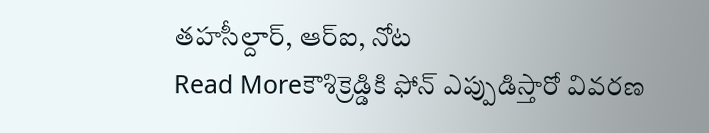తహసీల్దార్, ఆర్ఐ, నోట
Read Moreకౌశిక్రెడ్డికి ఫోన్ ఎప్పుడిస్తారో వివరణ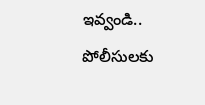ఇవ్వండి.. పోలీసులకు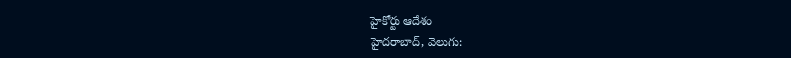హైకోర్టు ఆదేశం
హైదరాబాద్, వెలుగు: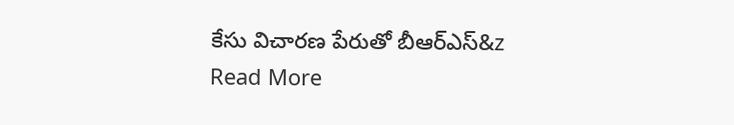కేసు విచారణ పేరుతో బీఆర్ఎస్&z
Read More